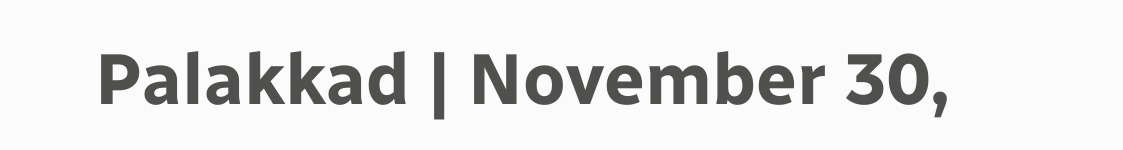Palakkad | November 30,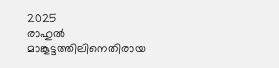2025
രാഹുൽ മാങ്കൂട്ടത്തിലിനെതിരായ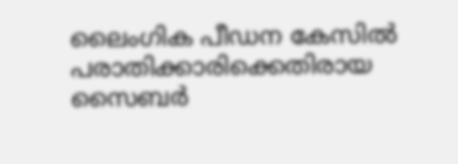ലൈംഗിക പീഡന കേസിൽ പരാതിക്കാരിക്കെതിരായ സൈബർ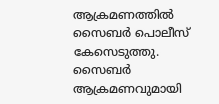ആക്രമണത്തിൽ സൈബർ പൊലീസ് കേസെടുത്തു. സൈബർ ആക്രമണവുമായി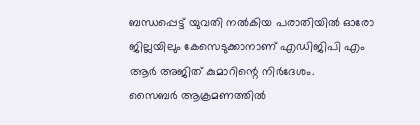ബന്ധപ്പെട്ട് യുവതി നൽകിയ പരാതിയിൽ ഓരോ ജില്ലയിലും കേസെടുക്കാനാണ് എഡിജിപി എം ആർ അജിത് കുമാറിന്റെ നിർദേശം.
സൈബർ ആക്രമണത്തിൽ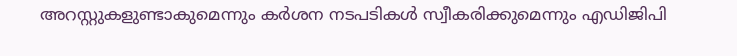അറസ്റ്റുകളുണ്ടാകുമെന്നും കർശന നടപടികൾ സ്വീകരിക്കുമെന്നും എഡിജിപി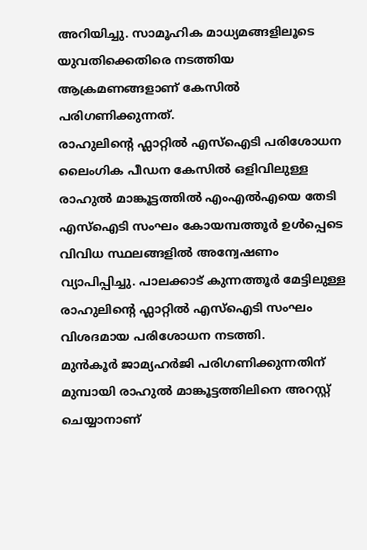അറിയിച്ചു. സാമൂഹിക മാധ്യമങ്ങളിലൂടെ യുവതിക്കെതിരെ നടത്തിയ ആക്രമണങ്ങളാണ് കേസിൽ പരിഗണിക്കുന്നത്.
രാഹുലിന്റെ ഫ്ലാറ്റിൽ എസ്ഐടി പരിശോധന
ലൈംഗിക പീഡന കേസിൽ ഒളിവിലുള്ള രാഹുൽ മാങ്കൂട്ടത്തിൽ എംഎൽഎയെ തേടി എസ്ഐടി സംഘം കോയമ്പത്തൂർ ഉൾപ്പെടെ വിവിധ സ്ഥലങ്ങളിൽ അന്വേഷണം വ്യാപിപ്പിച്ചു. പാലക്കാട് കുന്നത്തൂർ മേട്ടിലുള്ള രാഹുലിന്റെ ഫ്ലാറ്റിൽ എസ്ഐടി സംഘം വിശദമായ പരിശോധന നടത്തി.
മുൻകൂർ ജാമ്യഹർജി പരിഗണിക്കുന്നതിന് മുമ്പായി രാഹുൽ മാങ്കൂട്ടത്തിലിനെ അറസ്റ്റ് ചെയ്യാനാണ്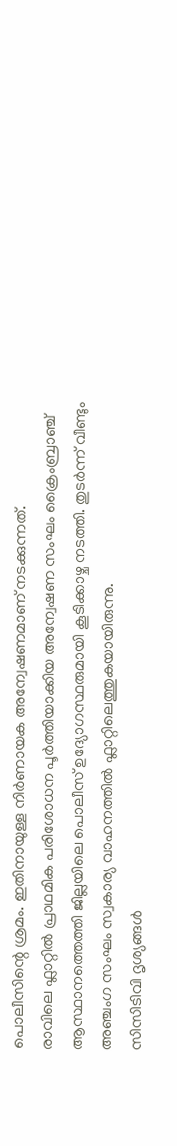പൊലീസിന്റെ ശ്രമം. ഇതിനായുള്ള നിർണായക അന്വേഷണമാണ് നടക്കുന്നത്.
രാവിലെ ഫ്ലാറ്റിൽ പ്രാഥമിക പരിശോധന പൂർത്തിയാക്കിയ അന്വേഷണ സംഘം ക്രൈംബ്രാഞ്ച് ആസ്ഥാനത്തെത്തി ജില്ലയിലെ പൊലീസ് ഉദ്യോഗസ്ഥരുമായി കൂടിക്കാഴ്ച നടത്തി. തുടർന്ന് വീണ്ടും അഞ്ചംഗ സംഘം സ്വകാര്യ വാഹനത്തിൽ ഫ്ലാറ്റിലെത്തുകയായിരുന്നു.
സിസിടിവി ദൃശ്യങ്ങൾ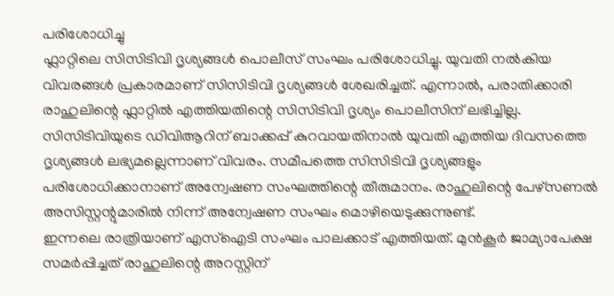പരിശോധിച്ചു
ഫ്ലാറ്റിലെ സിസിടിവി ദൃശ്യങ്ങൾ പൊലീസ് സംഘം പരിശോധിച്ചു. യുവതി നൽകിയ വിവരങ്ങൾ പ്രകാരമാണ് സിസിടിവി ദൃശ്യങ്ങൾ ശേഖരിച്ചത്. എന്നാൽ, പരാതിക്കാരി രാഹുലിന്റെ ഫ്ലാറ്റിൽ എത്തിയതിന്റെ സിസിടിവി ദൃശ്യം പൊലീസിന് ലഭിച്ചില്ല.
സിസിടിവിയുടെ ഡിവിആറിന് ബാക്കപ്പ് കുറവായതിനാൽ യുവതി എത്തിയ ദിവസത്തെ ദൃശ്യങ്ങൾ ലഭ്യമല്ലെന്നാണ് വിവരം. സമീപത്തെ സിസിടിവി ദൃശ്യങ്ങളും പരിശോധിക്കാനാണ് അന്വേഷണ സംഘത്തിന്റെ തീരുമാനം. രാഹുലിന്റെ പേഴ്സണൽ അസിസ്റ്റന്റുമാരിൽ നിന്ന് അന്വേഷണ സംഘം മൊഴിയെടുക്കുന്നുണ്ട്.
ഇന്നലെ രാത്രിയാണ് എസ്ഐടി സംഘം പാലക്കാട് എത്തിയത്. മുൻകൂർ ജാമ്യാപേക്ഷ സമർപ്പിച്ചത് രാഹുലിന്റെ അറസ്റ്റിന്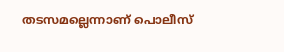തടസമല്ലെന്നാണ് പൊലീസ്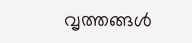വൃത്തങ്ങൾ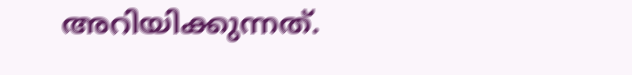അറിയിക്കുന്നത്.